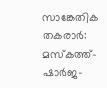സാങ്കേതിക തകരാര്‍: മസ്കത്ത്-ഷാര്‍ജ-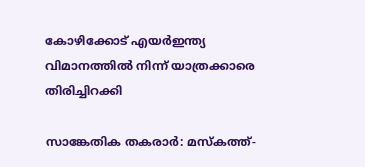കോഴിക്കോട് എയര്‍ഇന്ത്യ വിമാനത്തില്‍ നിന്ന് യാത്രക്കാരെ തിരിച്ചിറക്കി

സാങ്കേതിക തകരാര്‍: മസ്കത്ത്-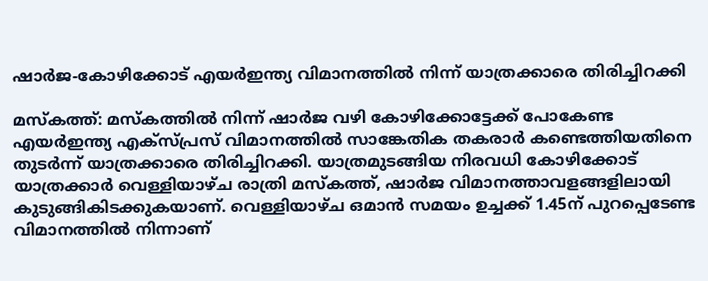ഷാര്‍ജ-കോഴിക്കോട് എയര്‍ഇന്ത്യ വിമാനത്തില്‍ നിന്ന് യാത്രക്കാരെ തിരിച്ചിറക്കി

മസ്കത്ത്: മസ്കത്തില്‍ നിന്ന് ഷാര്‍ജ വഴി കോഴിക്കോട്ടേക്ക് പോകേണ്ട എയര്‍ഇന്ത്യ എക്സ്പ്രസ് വിമാനത്തില്‍ സാങ്കേതിക തകരാര്‍ കണ്ടെത്തിയതിനെ തുടര്‍ന്ന് യാത്രക്കാരെ തിരിച്ചിറക്കി. യാത്രമുടങ്ങിയ നിരവധി കോഴിക്കോട് യാത്രക്കാര്‍ വെള്ളിയാഴ്ച രാത്രി മസ്കത്ത്, ഷാര്‍ജ വിമാനത്താവളങ്ങളിലായി കുടുങ്ങികിടക്കുകയാണ്. വെള്ളിയാഴ്ച ഒമാന്‍ സമയം ഉച്ചക്ക് 1.45ന് പുറപ്പെടേണ്ട വിമാനത്തില്‍ നിന്നാണ്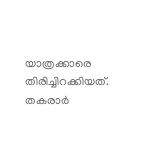യാത്രക്കാരെ തിരിച്ചിറക്കിയത്. തകരാര്‍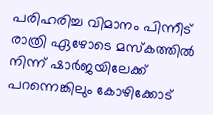പരിഹരിച്ച വിമാനം പിന്നീട് രാത്രി ഏഴോടെ മസ്കത്തില്‍ നിന്ന് ഷാര്‍ജയിലേക്ക് പറന്നെങ്കിലും കോഴിക്കോട്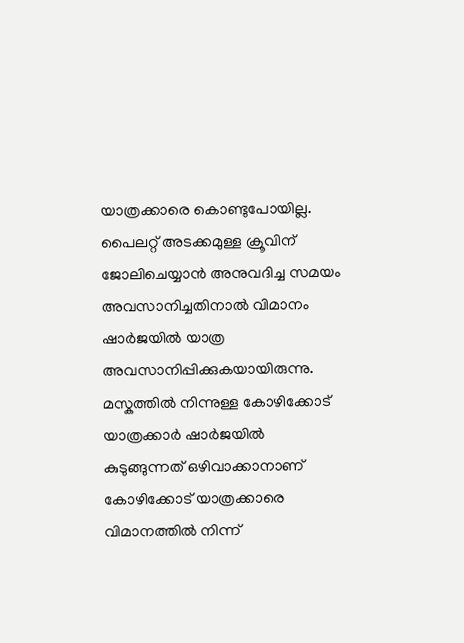യാത്രക്കാരെ കൊണ്ടുപോയില്ല. പൈലറ്റ് അടക്കമുള്ള ക്രൂവിന് ജോലിചെയ്യാന്‍ അനുവദിച്ച സമയം അവസാനിച്ചതിനാല്‍ വിമാനം ഷാര്‍ജയില്‍ യാത്ര അവസാനിപ്പിക്കുകയായിരുന്നു. മസ്കത്തില്‍ നിന്നുള്ള കോഴിക്കോട് യാത്രക്കാര്‍ ഷാര്‍ജയില്‍ കുടുങ്ങുന്നത് ഒഴിവാക്കാനാണ് കോഴിക്കോട് യാത്രക്കാരെ വിമാനത്തില്‍ നിന്ന്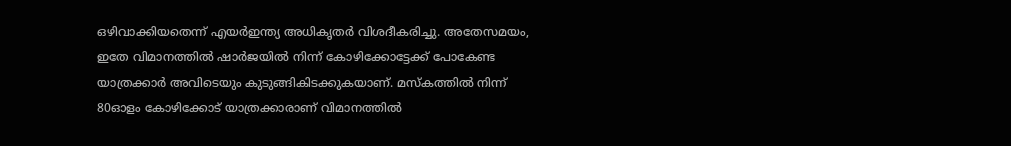ഒഴിവാക്കിയതെന്ന് എയര്‍ഇന്ത്യ അധികൃതര്‍ വിശദീകരിച്ചു. അതേസമയം, ഇതേ വിമാനത്തില്‍ ഷാര്‍ജയില്‍ നിന്ന് കോഴിക്കോട്ടേക്ക് പോകേണ്ട യാത്രക്കാര്‍ അവിടെയും കുടുങ്ങികിടക്കുകയാണ്. മസ്കത്തില്‍ നിന്ന് 80ഓളം കോഴിക്കോട് യാത്രക്കാരാണ് വിമാനത്തില്‍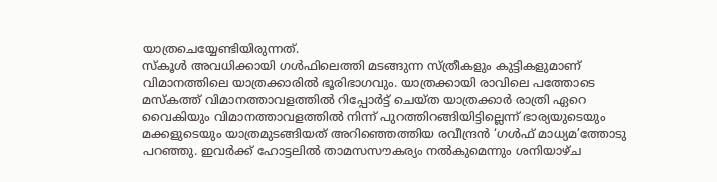യാത്രചെയ്യേണ്ടിയിരുന്നത്.
സ്കൂള്‍ അവധിക്കായി ഗള്‍ഫിലെത്തി മടങ്ങുന്ന സ്ത്രീകളും കുട്ടികളുമാണ് വിമാനത്തിലെ യാത്രക്കാരില്‍ ഭൂരിഭാഗവും. യാത്രക്കായി രാവിലെ പത്തോടെ മസ്കത്ത് വിമാനത്താവളത്തില്‍ റിപ്പോര്‍ട്ട് ചെയ്ത യാത്രക്കാര്‍ രാത്രി ഏറെ വൈകിയും വിമാനത്താവളത്തില്‍ നിന്ന് പുറത്തിറങ്ങിയിട്ടില്ലെന്ന് ഭാര്യയുടെയും മക്കളുടെയും യാത്രമുടങ്ങിയത് അറിഞ്ഞെത്തിയ രവീന്ദ്രന്‍ ‘ഗള്‍ഫ് മാധ്യമ’ത്തോടു പറഞ്ഞു. ഇവര്‍ക്ക് ഹോട്ടലില്‍ താമസസൗകര്യം നല്‍കുമെന്നും ശനിയാഴ്ച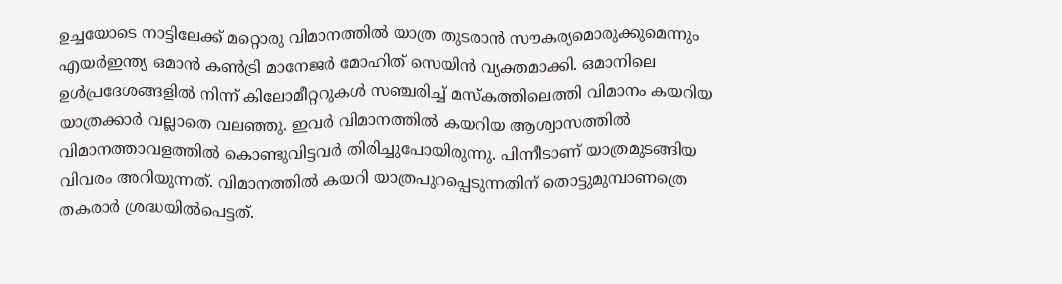ഉച്ചയോടെ നാട്ടിലേക്ക് മറ്റൊരു വിമാനത്തില്‍ യാത്ര തുടരാന്‍ സൗകര്യമൊരുക്കുമെന്നും എയര്‍ഇന്ത്യ ഒമാന്‍ കണ്‍ട്രി മാനേജര്‍ മോഹിത് സെയിന്‍ വ്യക്തമാക്കി. ഒമാനിലെ ഉള്‍പ്രദേശങ്ങളില്‍ നിന്ന് കിലോമീറ്ററുകള്‍ സഞ്ചരിച്ച് മസ്കത്തിലെത്തി വിമാനം കയറിയ യാത്രക്കാര്‍ വല്ലാതെ വലഞ്ഞു. ഇവര്‍ വിമാനത്തില്‍ കയറിയ ആശ്വാസത്തില്‍ വിമാനത്താവളത്തില്‍ കൊണ്ടുവിട്ടവര്‍ തിരിച്ചുപോയിരുന്നു. പിന്നീടാണ് യാത്രമുടങ്ങിയ വിവരം അറിയുന്നത്. വിമാനത്തില്‍ കയറി യാത്രപുറപ്പെടുന്നതിന് തൊട്ടുമുമ്പാണത്രെ തകരാര്‍ ശ്രദ്ധയില്‍പെട്ടത്.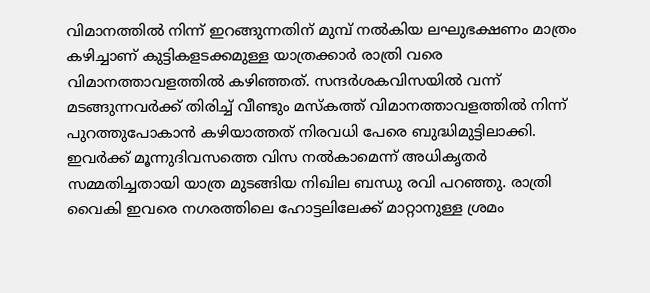വിമാനത്തില്‍ നിന്ന് ഇറങ്ങുന്നതിന് മുമ്പ് നല്‍കിയ ലഘുഭക്ഷണം മാത്രം കഴിച്ചാണ് കുട്ടികളടക്കമുള്ള യാത്രക്കാര്‍ രാത്രി വരെ വിമാനത്താവളത്തില്‍ കഴിഞ്ഞത്. സന്ദര്‍ശകവിസയില്‍ വന്ന് മടങ്ങുന്നവര്‍ക്ക് തിരിച്ച് വീണ്ടും മസ്കത്ത് വിമാനത്താവളത്തില്‍ നിന്ന് പുറത്തുപോകാന്‍ കഴിയാത്തത് നിരവധി പേരെ ബുദ്ധിമുട്ടിലാക്കി. ഇവര്‍ക്ക് മൂന്നുദിവസത്തെ വിസ നല്‍കാമെന്ന് അധികൃതര്‍ സമ്മതിച്ചതായി യാത്ര മുടങ്ങിയ നിഖില ബന്ധു രവി പറഞ്ഞു. രാത്രി വൈകി ഇവരെ നഗരത്തിലെ ഹോട്ടലിലേക്ക് മാറ്റാനുള്ള ശ്രമം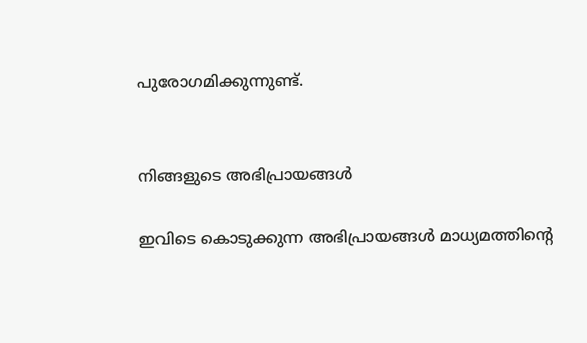പുരോഗമിക്കുന്നുണ്ട്.


നിങ്ങളുടെ അഭിപ്രായങ്ങള്‍

ഇവിടെ കൊടുക്കുന്ന അഭിപ്രായങ്ങള്‍ മാധ്യമത്തിന്റെ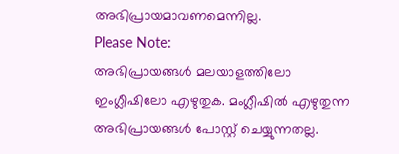അഭിപ്രായമാവണമെന്നില്ല.
Please Note:
അഭിപ്രായങ്ങള്‍ മലയാളത്തിലോ ഇംഗ്ലീഷിലോ എഴുതുക. മംഗ്ലീഷില്‍ എഴുതുന്ന അഭിപ്രായങ്ങള്‍ പോസ്റ്റ് ചെയ്യുന്നതല്ല.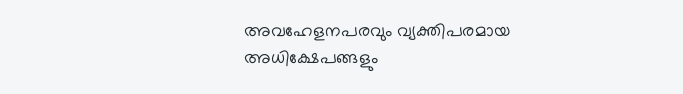അവഹേളനപരവും വ്യക്തിപരമായ അധിക്ഷേപങ്ങളും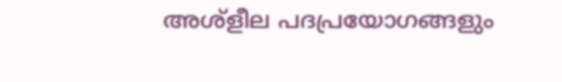അശ്ളീല പദപ്രയോഗങ്ങളും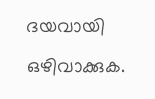ദയവായി ഒഴിവാക്കുക.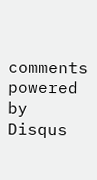comments powered by Disqus